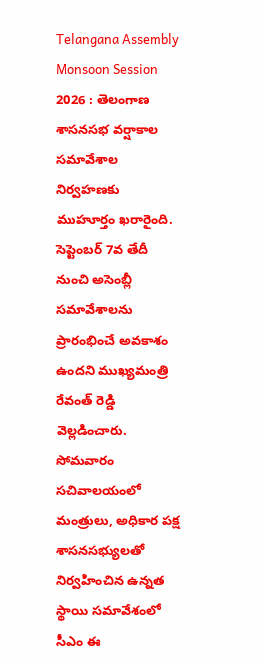Telangana Assembly Monsoon Session 2026 : తెలంగాణ శాసనసభ వర్షాకాల సమావేశాల నిర్వహణకు ముహూర్తం ఖరారైంది. సెప్టెంబర్ 7వ తేదీ నుంచి అసెంబ్లీ సమావేశాలను ప్రారంభించే అవకాశం ఉందని ముఖ్యమంత్రి రేవంత్ రెడ్డి వెల్లడించారు. సోమవారం సచివాలయంలో మంత్రులు, అధికార పక్ష శాసనసభ్యులతో నిర్వహించిన ఉన్నత స్థాయి సమావేశంలో సీఎం ఈ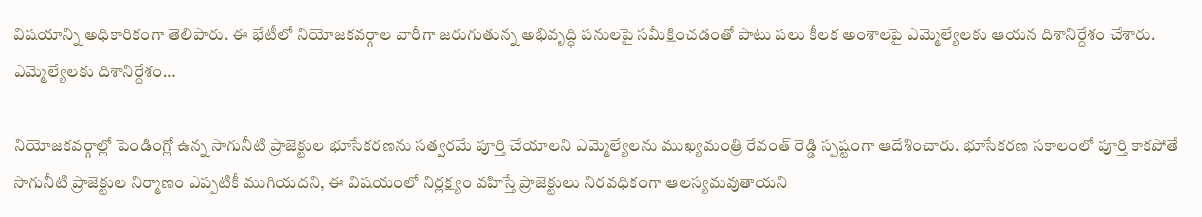విషయాన్ని అధికారికంగా తెలిపారు. ఈ భేటీలో నియోజకవర్గాల వారీగా జరుగుతున్న అభివృద్ధి పనులపై సమీక్షించడంతో పాటు పలు కీలక అంశాలపై ఎమ్మెల్యేలకు ఆయన దిశానిర్దేశం చేశారు.
ఎమ్మెల్యేలకు దిశానిర్దేశం…

నియోజకవర్గాల్లో పెండింగ్లో ఉన్న సాగునీటి ప్రాజెక్టుల భూసేకరణను సత్వరమే పూర్తి చేయాలని ఎమ్మెల్యేలను ముఖ్యమంత్రి రేవంత్ రెడ్డి స్పష్టంగా ఆదేశించారు. భూసేకరణ సకాలంలో పూర్తి కాకపోతే సాగునీటి ప్రాజెక్టుల నిర్మాణం ఎప్పటికీ ముగియదని, ఈ విషయంలో నిర్లక్ష్యం వహిస్తే ప్రాజెక్టులు నిరవధికంగా ఆలస్యమవుతాయని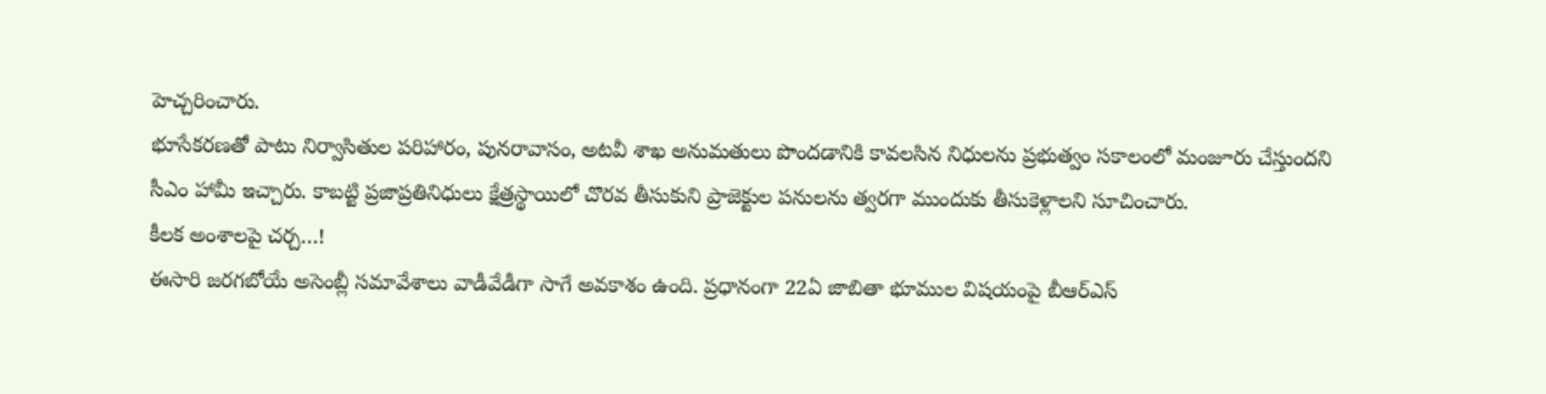హెచ్చరించారు.
భూసేకరణతో పాటు నిర్వాసితుల పరిహారం, పునరావాసం, అటవీ శాఖ అనుమతులు పొందడానికి కావలసిన నిధులను ప్రభుత్వం సకాలంలో మంజూరు చేస్తుందని సీఎం హామీ ఇచ్చారు. కాబట్టి ప్రజాప్రతినిధులు క్షేత్రస్థాయిలో చొరవ తీసుకుని ప్రాజెక్టుల పనులను త్వరగా ముందుకు తీసుకెళ్లాలని సూచించారు.
కీలక అంశాలపై చర్చ…!
ఈసారి జరగబోయే అసెంబ్లీ సమావేశాలు వాడీవేడీగా సాగే అవకాశం ఉంది. ప్రధానంగా 22ఏ జాబితా భూముల విషయంపై బీఆర్ఎస్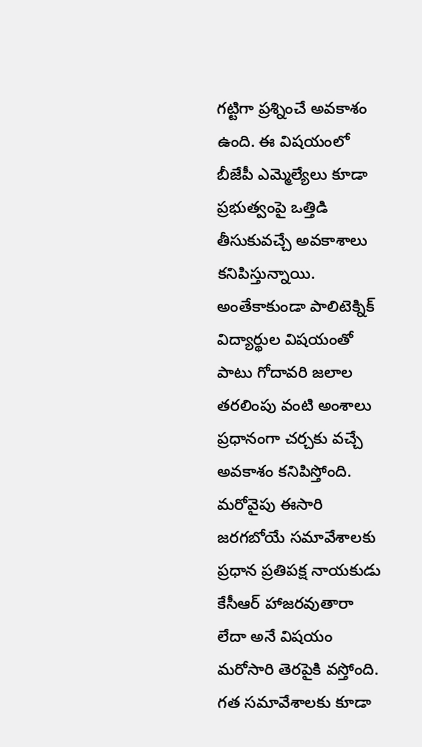గట్టిగా ప్రశ్నించే అవకాశం ఉంది. ఈ విషయంలో బీజేపీ ఎమ్మెల్యేలు కూడా ప్రభుత్వంపై ఒత్తిడి తీసుకువచ్చే అవకాశాలు కనిపిస్తున్నాయి. అంతేకాకుండా పాలిటెక్నిక్ విద్యార్థుల విషయంతో పాటు గోదావరి జలాల తరలింపు వంటి అంశాలు ప్రధానంగా చర్చకు వచ్చే అవకాశం కనిపిస్తోంది.
మరోవైపు ఈసారి జరగబోయే సమావేశాలకు ప్రధాన ప్రతిపక్ష నాయకుడు కేసీఆర్ హాజరవుతారా లేదా అనే విషయం మరోసారి తెరపైకి వస్తోంది. గత సమావేశాలకు కూడా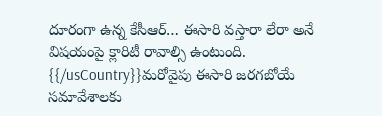దూరంగా ఉన్న కేసీఆర్… ఈసారి వస్తారా లేరా అనే విషయంపై క్లారిటీ రావాల్సి ఉంటుంది.
{{/usCountry}}మరోవైపు ఈసారి జరగబోయే సమావేశాలకు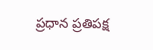ప్రధాన ప్రతిపక్ష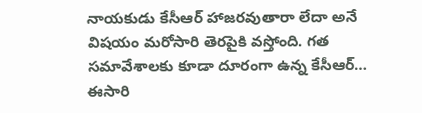నాయకుడు కేసీఆర్ హాజరవుతారా లేదా అనే విషయం మరోసారి తెరపైకి వస్తోంది. గత సమావేశాలకు కూడా దూరంగా ఉన్న కేసీఆర్… ఈసారి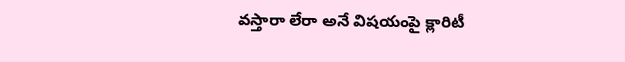వస్తారా లేరా అనే విషయంపై క్లారిటీ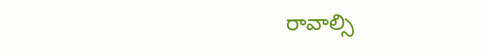రావాల్సి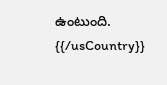ఉంటుంది.
{{/usCountry}}